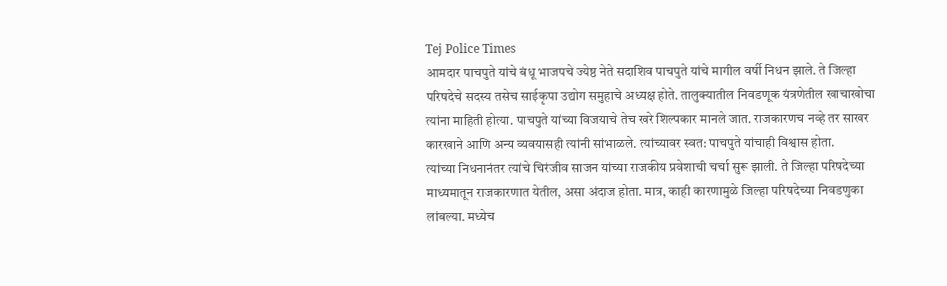Tej Police Times
आमदार पाचपुते यांचे बंधू भाजपचे ज्येष्ठ नेते सदाशिव पाचपुते यांचे मागील वर्षी निधन झाले. ते जिल्हा परिषदेचे सदस्य तसेच साईकृपा उद्योग समुहाचे अध्यक्ष होते. तालुक्यातील निवडणूक यंत्रणेतील खाचाखोचा त्यांना माहिती होत्या. पाचपुते यांच्या विजयाचे तेच खरे शिल्पकार मानले जात. राजकारणच नव्हे तर साखर कारखाने आणि अन्य व्यवयासही त्यांनी सांभाळले. त्यांच्यावर स्वत: पाचपुते यांचाही विश्वास होता.
त्यांच्या निधनानंतर त्यांचे चिरंजीव साजन यांच्या राजकीय प्रवेशाची चर्चा सुरू झाली. ते जिल्हा परिषदेच्या माध्यमातून राजकारणात येतील, असा अंदाज होता. मात्र, काही कारणामुळे जिल्हा परिषदेच्या निवडणुका लांबल्या. मध्येच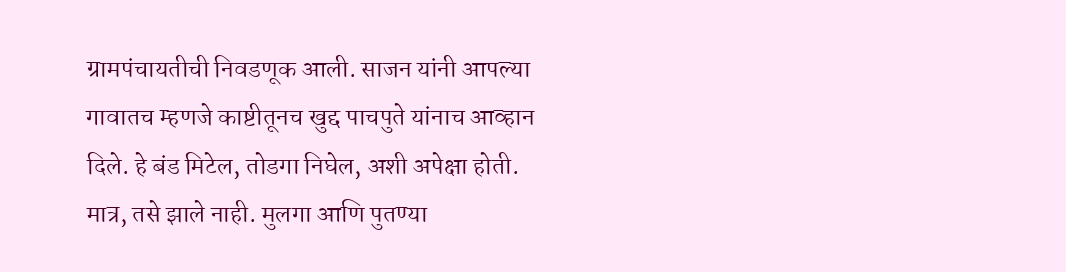ग्रामपंचायतीची निवडणूक आली. साजन यांनी आपल्या गावातच म्हणजे काष्टीतूनच खुद्द पाचपुते यांनाच आव्हान दिले. हे बंड मिटेल, तोडगा निघेल, अशी अपेक्षा होती. मात्र, तसे झाले नाही. मुलगा आणि पुतण्या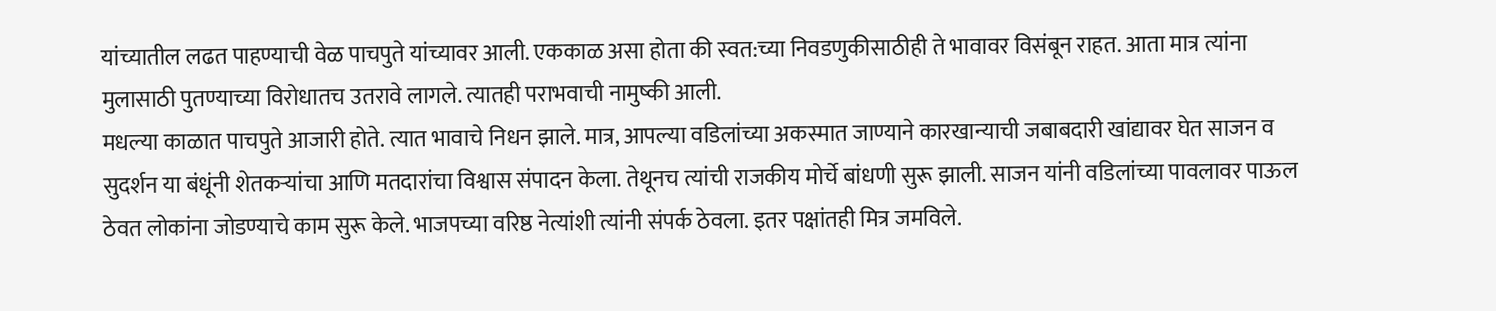यांच्यातील लढत पाहण्याची वेळ पाचपुते यांच्यावर आली. एककाळ असा होता की स्वत:च्या निवडणुकीसाठीही ते भावावर विसंबून राहत. आता मात्र त्यांना मुलासाठी पुतण्याच्या विरोधातच उतरावे लागले. त्यातही पराभवाची नामुष्की आली.
मधल्या काळात पाचपुते आजारी होते. त्यात भावाचे निधन झाले. मात्र, आपल्या वडिलांच्या अकस्मात जाण्याने कारखान्याची जबाबदारी खांद्यावर घेत साजन व सुदर्शन या बंधूंनी शेतकऱ्यांचा आणि मतदारांचा विश्वास संपादन केला. तेथूनच त्यांची राजकीय मोर्चे बांधणी सुरू झाली. साजन यांनी वडिलांच्या पावलावर पाऊल ठेवत लोकांना जोडण्याचे काम सुरू केले. भाजपच्या वरिष्ठ नेत्यांशी त्यांनी संपर्क ठेवला. इतर पक्षांतही मित्र जमविले.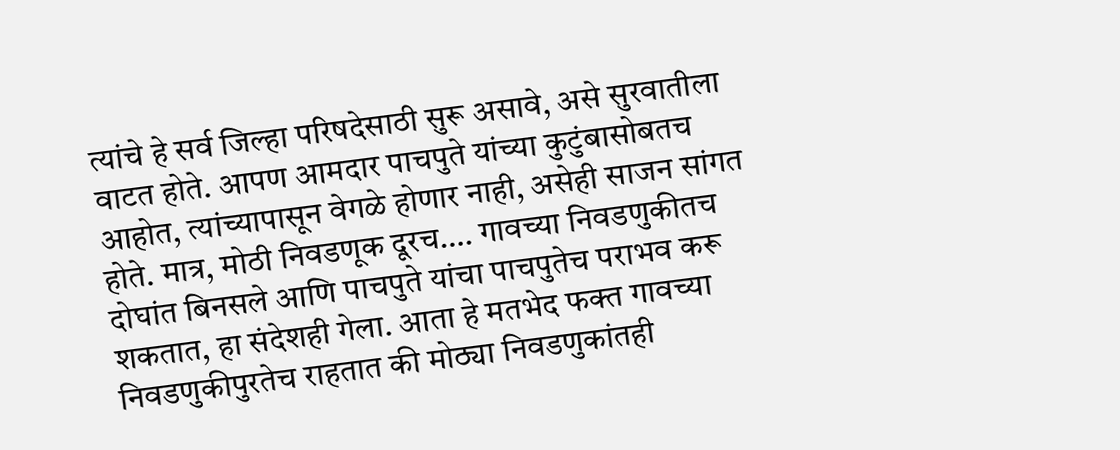त्यांचे हे सर्व जिल्हा परिषदेसाठी सुरू असावे, असे सुरवातीला वाटत होते. आपण आमदार पाचपुते यांच्या कुटुंबासोबतच आहोत, त्यांच्यापासून वेगळे होणार नाही, असेही साजन सांगत होते. मात्र, मोठी निवडणूक दूरच…. गावच्या निवडणुकीतच दोघांत बिनसले आणि पाचपुते यांचा पाचपुतेच पराभव करू शकतात, हा संदेशही गेला. आता हे मतभेद फक्त गावच्या निवडणुकीपुरतेच राहतात की मोठ्या निवडणुकांतही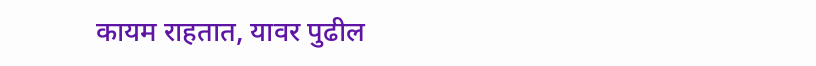कायम राहतात, यावर पुढील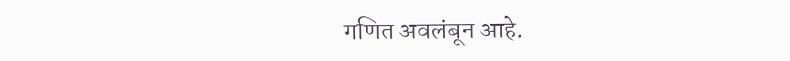गणित अवलंबून आहे.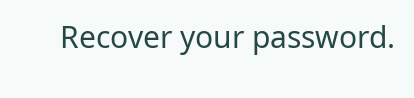Recover your password.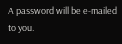A password will be e-mailed to you.